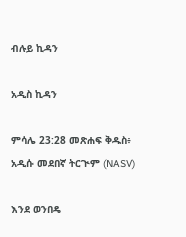ብሉይ ኪዳን

አዲስ ኪዳን

ምሳሌ 23:28 መጽሐፍ ቅዱስ፥ አዲሱ መደበኛ ትርጒም (NASV)

እንደ ወንበዴ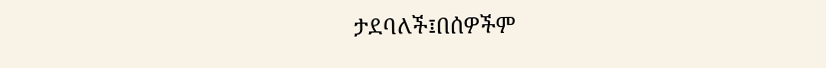ታደባለች፤በሰዎችም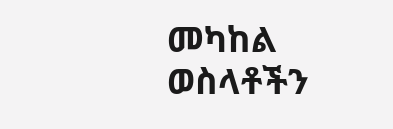መካከል ወስላቶችን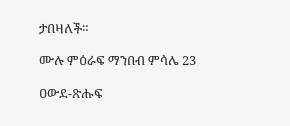ታበዛለች።

ሙሉ ምዕራፍ ማንበብ ምሳሌ 23

ዐውደ-ጽሑፍ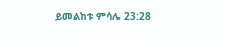ይመልከቱ ምሳሌ 23:28